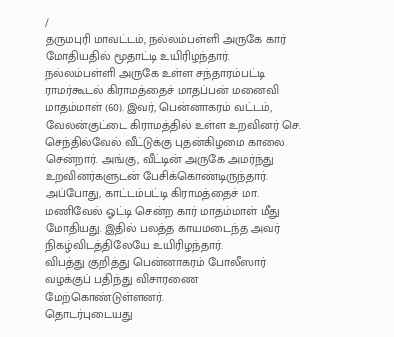/
தருமபுரி மாவட்டம், நல்லம்பள்ளி அருகே கார் மோதியதில் மூதாட்டி உயிரிழந்தார்.
நல்லம்பள்ளி அருகே உள்ள சந்தாரம்பட்டி ராமர்கூடல் கிராமத்தைச் மாதப்பன் மனைவி மாதம்மாள் (60). இவர், பென்னாகரம் வட்டம், வேலன்குட்டை கிராமத்தில் உள்ள உறவினர் செ. செந்தில்வேல் வீட்டுக்கு புதன்கிழமை காலை சென்றார். அங்கு, வீட்டின் அருகே அமர்ந்து உறவினர்களுடன் பேசிக்கொண்டிருந்தார்.
அப்போது, காட்டம்பட்டி கிராமத்தைச் மா. மணிவேல் ஓட்டி சென்ற கார் மாதம்மாள் மீது மோதியது. இதில் பலத்த காயமடைந்த அவர் நிகழ்விடத்திலேயே உயிரிழந்தார்.
விபத்து குறித்து பென்னாகரம் போலீஸார் வழக்குப் பதிந்து விசாரணை மேற்கொண்டுள்ளனர்.
தொடர்புடையது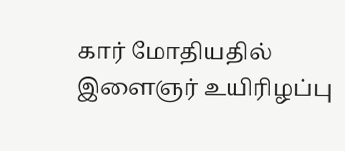கார் மோதியதில் இளைஞர் உயிரிழப்பு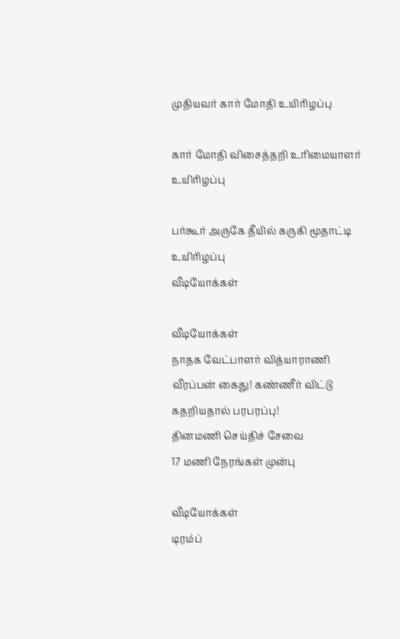முதியவர் கார் மோதி உயிரிழப்பு

கார் மோதி விசைத்தறி உரிமையாளர் உயிரிழப்பு

பர்கூர் அருகே தீயில் கருகி மூதாட்டி உயிரிழப்பு
வீடியோக்கள்

வீடியோக்கள்
நாதக வேட்பாளர் வித்யாராணி வீரப்பன் கைது! கண்ணீர் விட்டு கதறியதால் பரபரப்பு!
தினமணி செய்திச் சேவை
17 மணி நேரங்கள் முன்பு

வீடியோக்கள்
டிரம்ப்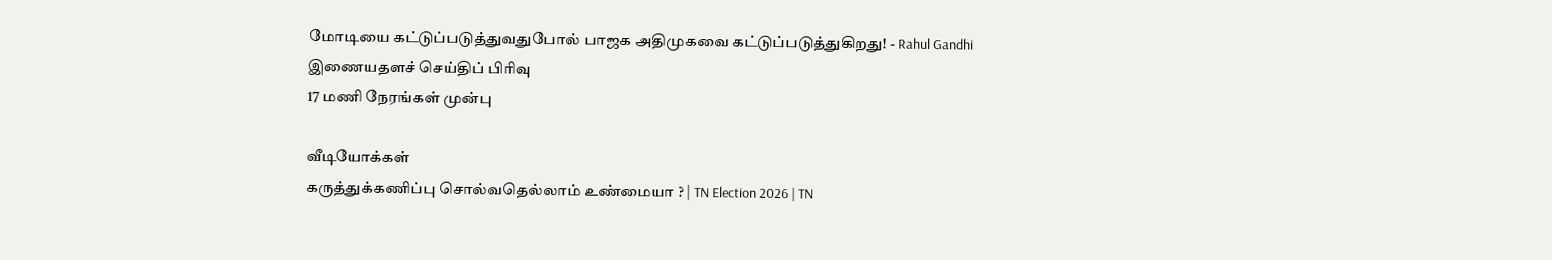மோடியை கட்டுப்படுத்துவதுபோல் பாஜக அதிமுகவை கட்டுப்படுத்துகிறது! - Rahul Gandhi
இணையதளச் செய்திப் பிரிவு
17 மணி நேரங்கள் முன்பு

வீடியோக்கள்
கருத்துக்கணிப்பு சொல்வதெல்லாம் உண்மையா ? | TN Election 2026 | TN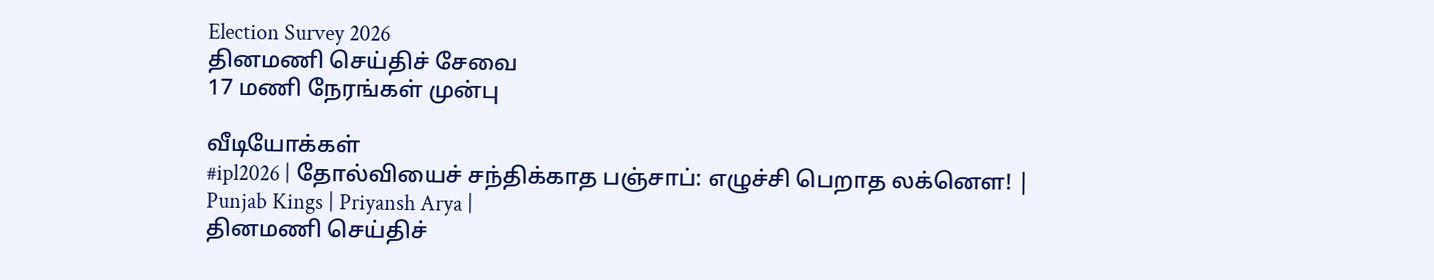Election Survey 2026
தினமணி செய்திச் சேவை
17 மணி நேரங்கள் முன்பு

வீடியோக்கள்
#ipl2026 | தோல்வியைச் சந்திக்காத பஞ்சாப்: எழுச்சி பெறாத லக்னௌ! | Punjab Kings | Priyansh Arya |
தினமணி செய்திச்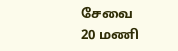சேவை
20 மணி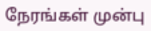நேரங்கள் முன்பு